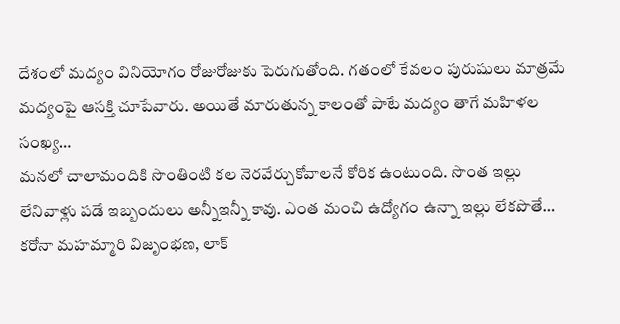దేశంలో మద్యం వినియోగం రోజురోజుకు పెరుగుతోంది. గతంలో కేవలం పురుషులు మాత్రమే మద్యంపై ఆసక్తి చూపేవారు. అయితే మారుతున్న కాలంతో పాటే మద్యం తాగే మహిళల సంఖ్య…
మనలో చాలామందికి సొంతింటి కల నెరవేర్చుకోవాలనే కోరిక ఉంటుంది. సొంత ఇల్లు లేనివాళ్లు పడే ఇబ్బందులు అన్నీఇన్నీ కావు. ఎంత మంచి ఉద్యోగం ఉన్నా ఇల్లు లేకపొతే…
కరోనా మహమ్మారి విజృంభణ, లాక్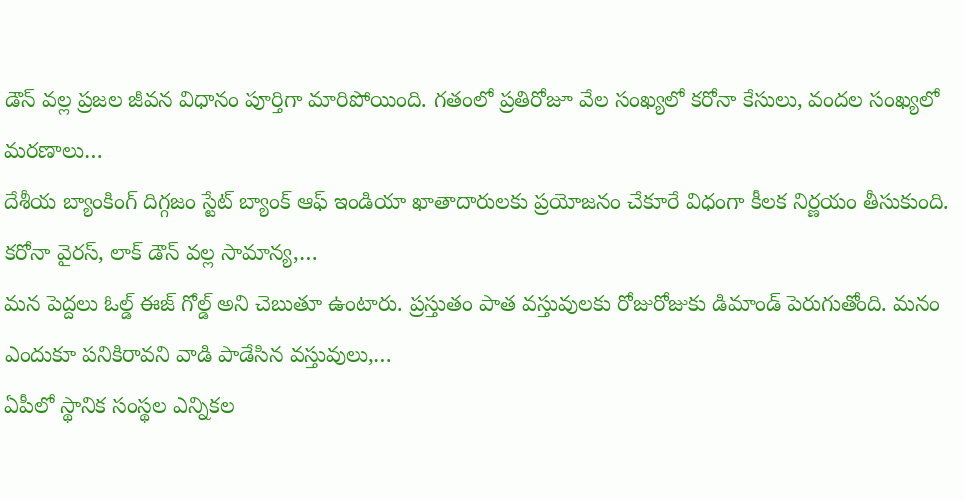డౌన్ వల్ల ప్రజల జీవన విధానం పూర్తిగా మారిపోయింది. గతంలో ప్రతిరోజూ వేల సంఖ్యలో కరోనా కేసులు, వందల సంఖ్యలో మరణాలు…
దేశీయ బ్యాంకింగ్ దిగ్గజం స్టేట్ బ్యాంక్ ఆఫ్ ఇండియా ఖాతాదారులకు ప్రయోజనం చేకూరే విధంగా కీలక నిర్ణయం తీసుకుంది. కరోనా వైరస్, లాక్ డౌన్ వల్ల సామాన్య,…
మన పెద్దలు ఓల్డ్ ఈజ్ గోల్డ్ అని చెబుతూ ఉంటారు. ప్రస్తుతం పాత వస్తువులకు రోజురోజుకు డిమాండ్ పెరుగుతోంది. మనం ఎందుకూ పనికిరావని వాడి పాడేసిన వస్తువులు,…
ఏపీలో స్థానిక సంస్థల ఎన్నికల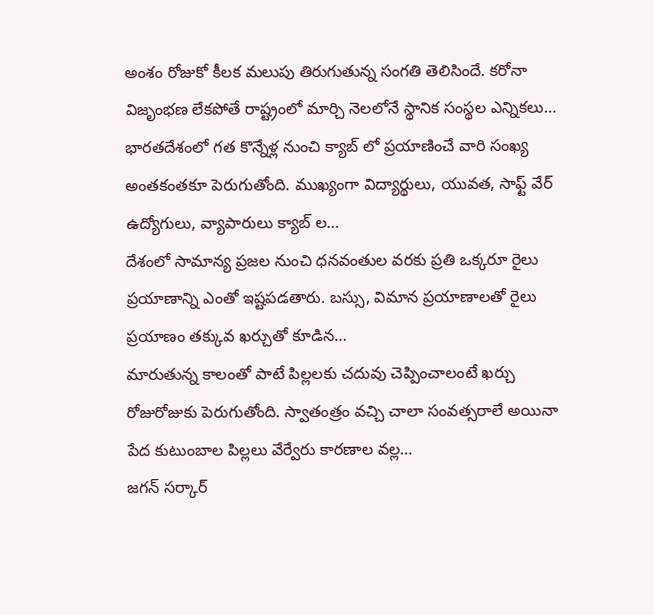అంశం రోజుకో కీలక మలుపు తిరుగుతున్న సంగతి తెలిసిందే. కరోనా విజృంభణ లేకపోతే రాష్ట్రంలో మార్చి నెలలోనే స్థానిక సంస్థల ఎన్నికలు…
భారతదేశంలో గత కొన్నేళ్ల నుంచి క్యాబ్ లో ప్రయాణించే వారి సంఖ్య అంతకంతకూ పెరుగుతోంది. ముఖ్యంగా విద్యార్థులు, యువత, సాఫ్ట్ వేర్ ఉద్యోగులు, వ్యాపారులు క్యాబ్ ల…
దేశంలో సామాన్య ప్రజల నుంచి ధనవంతుల వరకు ప్రతి ఒక్కరూ రైలు ప్రయాణాన్ని ఎంతో ఇష్టపడతారు. బస్సు, విమాన ప్రయాణాలతో రైలు ప్రయాణం తక్కువ ఖర్చుతో కూడిన…
మారుతున్న కాలంతో పాటే పిల్లలకు చదువు చెప్పించాలంటే ఖర్చు రోజురోజుకు పెరుగుతోంది. స్వాతంత్రం వచ్చి చాలా సంవత్సరాలే అయినా పేద కుటుంబాల పిల్లలు వేర్వేరు కారణాల వల్ల…
జగన్ సర్కార్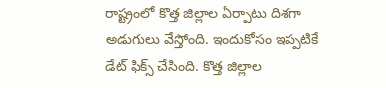రాష్ట్రంలో కొత్త జిల్లాల ఏర్పాటు దిశగా అడుగులు వేస్తోంది. ఇందుకోసం ఇప్పటికే డేట్ ఫిక్స్ చేసింది. కొత్త జిల్లాల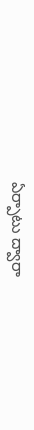ఏర్పాటు ద్వారా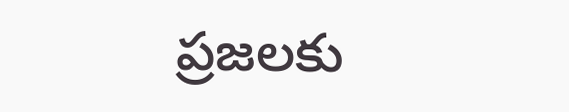ప్రజలకు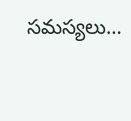సమస్యలు…